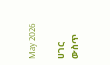May 2026

ሀገር ውስጥ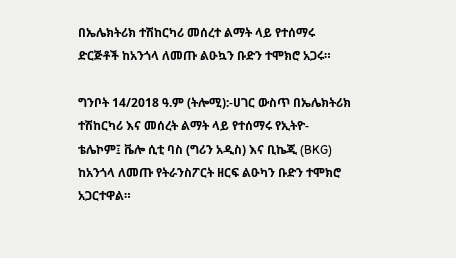በኤሌክትሪክ ተሽከርካሪ መሰረተ ልማት ላይ የተሰማሩ ድርጅቶች ከአንጎላ ለመጡ ልዑኳን ቡድን ተሞክሮ አጋሩ።

ግንቦት 14/2018 ዓ.ም (ትሎሚ):-ሀገር ውስጥ በኤሌክትሪክ ተሽከርካሪ እና መሰረት ልማት ላይ የተሰማሩ የኢትዮ- ቴሌኮም፤ ቬሎ ሲቲ ባስ (ግሪን አዲስ) እና ቢኬጂ (BKG) ከአንጎላ ለመጡ የትራንስፖርት ዘርፍ ልዑካን ቡድን ተሞክሮ አጋርተዋል።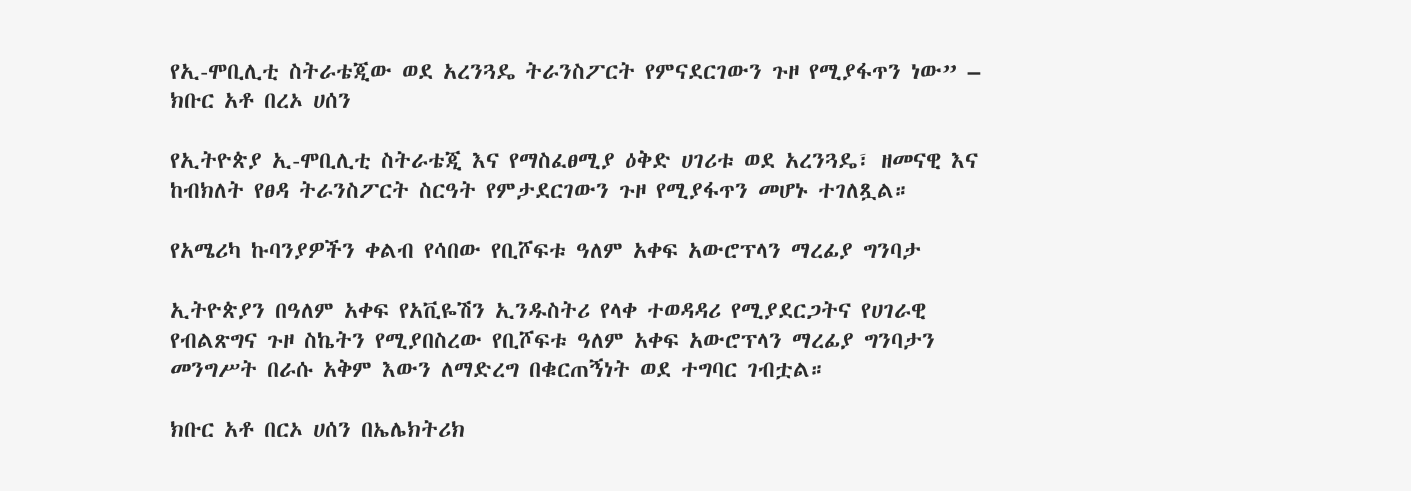የኢ-ሞቢሊቲ ስትራቴጂው ወደ አረንጓዴ ትራንስፖርት የምናደርገውን ጉዞ የሚያፋጥን ነው” – ክቡር አቶ በረኦ ሀሰን

የኢትዮጵያ ኢ-ሞቢሊቲ ስትራቴጂ እና የማስፈፀሚያ ዕቅድ ሀገሪቱ ወደ አረንጓዴ፣ ዘመናዊ እና ከብክለት የፀዳ ትራንስፖርት ስርዓት የምታደርገውን ጉዞ የሚያፋጥን መሆኑ ተገለጿል።

የአሜሪካ ኩባንያዎችን ቀልብ የሳበው የቢሾፍቱ ዓለም አቀፍ አውሮፕላን ማረፊያ ግንባታ

ኢትዮጵያን በዓለም አቀፍ የአቪዬሽን ኢንዱስትሪ የላቀ ተወዳዳሪ የሚያደርጋትና የሀገራዊ የብልጽግና ጉዞ ስኬትን የሚያበስረው የቢሾፍቱ ዓለም አቀፍ አውሮፕላን ማረፊያ ግንባታን መንግሥት በራሱ አቅም እውን ለማድረግ በቁርጠኝነት ወደ ተግባር ገብቷል።

ክቡር አቶ በርኦ ሀሰን በኤሌክትሪክ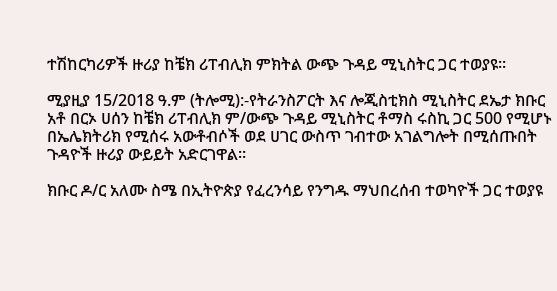ተሽከርካሪዎች ዙሪያ ከቼክ ሪፐብሊክ ምክትል ውጭ ጉዳይ ሚኒስትር ጋር ተወያዩ።

ሚያዚያ 15/2018 ዓ.ም (ትሎሚ):-የትራንስፖርት እና ሎጂስቲክስ ሚኒስትር ደኤታ ክቡር አቶ በርኦ ሀሰን ከቼክ ሪፐብሊክ ም/ውጭ ጉዳይ ሚኒስትር ቶማስ ሩስኪ ጋር 500 የሚሆኑ በኤሌክትሪክ የሚሰሩ አውቶብሶች ወደ ሀገር ውስጥ ገብተው አገልግሎት በሚሰጡበት ጉዳዮች ዙሪያ ውይይት አድርገዋል።

ክቡር ዶ/ር አለሙ ስሜ በኢትዮጵያ የፈረንሳይ የንግዱ ማህበረሰብ ተወካዮች ጋር ተወያዩ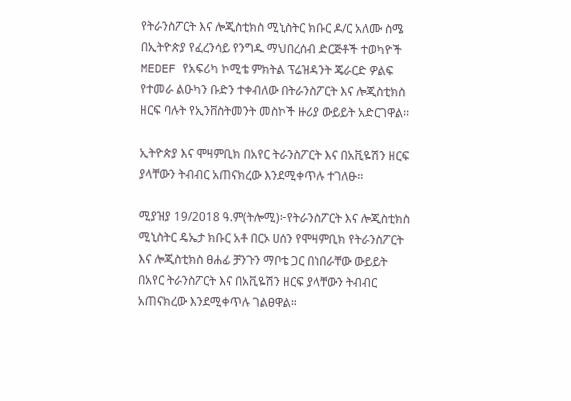የትራንስፖርት እና ሎጂስቲክስ ሚኒስትር ክቡር ዶ/ር አለሙ ስሜ በኢትዮጵያ የፈረንሳይ የንግዱ ማህበረሰብ ድርጅቶች ተወካዮች MEDEF የአፍሪካ ኮሚቴ ምክትል ፕሬዝዳንት ጄራርድ ዎልፍ የተመራ ልዑካን ቡድን ተቀብለው በትራንስፖርት እና ሎጂስቲክስ ዘርፍ ባሉት የኢንቨስትመንት መስኮች ዙሪያ ውይይት አድርገዋል፡፡

ኢትዮጵያ እና ሞዛምቢክ በአየር ትራንስፖርት እና በአቪዬሽን ዘርፍ ያላቸውን ትብብር አጠናክረው እንደሚቀጥሉ ተገለፁ።

ሚያዝያ 19/2018 ዓ.ም(ትሎሚ)፦የትራንስፖርት እና ሎጂስቲክስ ሚኒስትር ዴኤታ ክቡር አቶ በርኦ ሀሰን የሞዛምቢክ የትራንስፖርት እና ሎጂስቲክስ ፀሐፊ ቻንጉን ማቦቴ ጋር በነበራቸው ውይይት በአየር ትራንስፖርት እና በአቪዬሽን ዘርፍ ያላቸውን ትብብር አጠናክረው እንደሚቀጥሉ ገልፀዋል።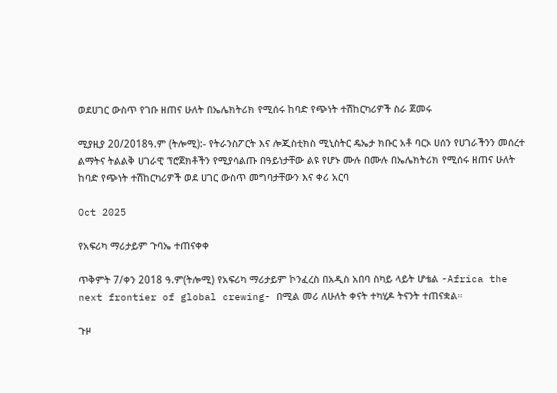ወደሀገር ውስጥ የገቡ ዘጠና ሁለት በኤሌክትሪክ የሚሰሩ ከባድ የጭነት ተሽከርካሪዎች ስራ ጀመሩ

ሚያዚያ 20/2018ዓ.ም (ትሎሚ):- የትራንስፖርት እና ሎጂስቲክስ ሚኒስትር ዴኤታ ክቡር አቶ ባርኦ ሀሰን የሀገራችንን መሰረተ ልማትና ትልልቅ ሀገራዊ ፕሮጀክቶችን የሚያሳልጡ በዓይነታቸው ልዩ የሆኑ ሙሉ በሙሉ በኤሌክትሪክ የሚሰሩ ዘጠና ሁለት ከባድ የጭነት ተሽከርካሪዎች ወደ ሀገር ውስጥ መግባታቸውን እና ቀሪ አርባ

Oct 2025

የአፍሪካ ማሪታይም ጉባኤ ተጠናቀቀ

ጥቅምት 7/ቀን 2018 ዓ.ም(ትሎሚ) የአፍሪካ ማሪታይም ኮንፈረስ በአዲስ አበባ ስካይ ላይት ሆቴል -Africa the next frontier of global crewing- በሚል መሪ ለሁለት ቀናት ተካሂዶ ትናንት ተጠናቋል።

ጉዞ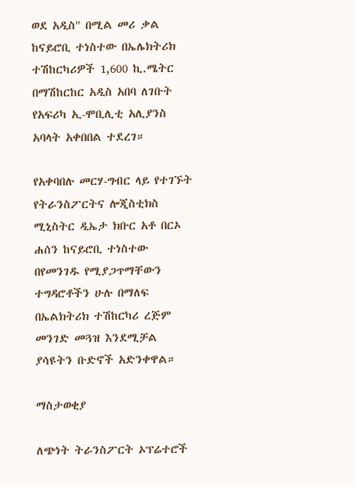ወደ አዲስ" በሚል መሪ ቃል ከናይሮቢ ተነስተው በኤሌክትሪክ ተሽከርካሪዎች 1,600 ኪ.ሜትር በማሽከርከር አዲስ አበባ ለገቡት የአፍሪካ ኢ-ሞቢሊቲ አሊያንስ አባላት አቀበበል ተደረገ።

የአቀባበሉ መርሃ-ግብር ላይ የተገኙት የትራንስፖርትና ሎጂስቲክስ ሚኒስትር ዲኤታ ክቡር አቶ በርኦ ሐሰን ከናይሮቢ ተነስተው በየመንገዱ የሚያጋጥማቸውን ተግዳሮቶችን ሁሉ በማለፍ በኤልክትሪክ ተሽከርካሪ ረጅም መንገድ መጓዝ እንደሚቻል ያሳዩትን ቡድኖች አድንቀዋል።

ማስታወቂያ

ለጭነት ትራንስፖርት ኦፕሬተሮች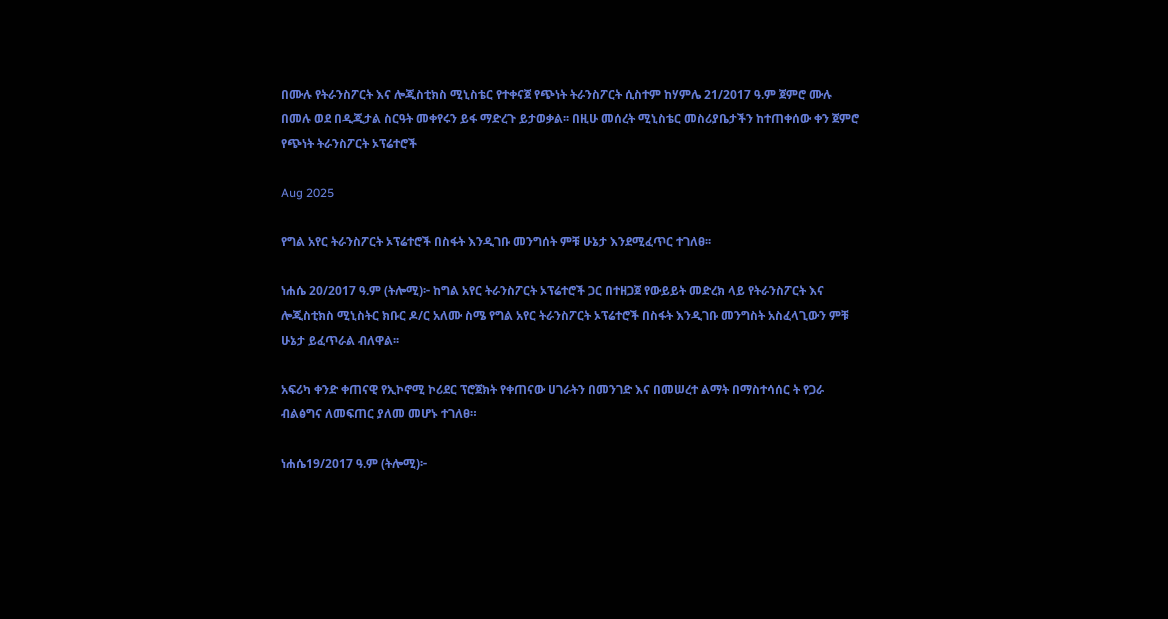በሙሉ የትራንስፖርት እና ሎጂስቲክስ ሚኒስቴር የተቀናጀ የጭነት ትራንስፖርት ሲስተም ከሃምሌ 21/2017 ዓ.ም ጀምሮ ሙሉ በመሉ ወደ በዲጂታል ስርዓት መቀየሩን ይፋ ማድረጉ ይታወቃል፡፡ በዚሁ መሰረት ሚኒስቴር መስሪያቤታችን ከተጠቀሰው ቀን ጀምሮ የጭነት ትራንስፖርት ኦፕሬተሮች

Aug 2025

የግል አየር ትራንስፖርት ኦፕሬተሮች በስፋት እንዲገቡ መንግሰት ምቹ ሁኔታ እንደሚፈጥር ተገለፀ፡፡

ነሐሴ 20/2017 ዓ.ም (ትሎሚ)፦ ከግል አየር ትራንስፖርት ኦፕሬተሮች ጋር በተዘጋጀ የውይይት መድረክ ላይ የትራንስፖርት እና ሎጂስቲክስ ሚኒስትር ክቡር ዶ/ር አለሙ ስሜ የግል አየር ትራንስፖርት ኦፕሬተሮች በስፋት እንዲገቡ መንግስት አስፈላጊውን ምቹ ሁኔታ ይፈጥራል ብለዋል፡፡

አፍሪካ ቀንድ ቀጠናዊ የኢኮኖሚ ኮሪደር ፕሮጀክት የቀጠናው ሀገራትን በመንገድ እና በመሠረተ ልማት በማስተሳሰር ት የጋራ ብልፅግና ለመፍጠር ያለመ መሆኑ ተገለፀ።

ነሐሴ19/2017 ዓ.ም (ትሎሚ)፦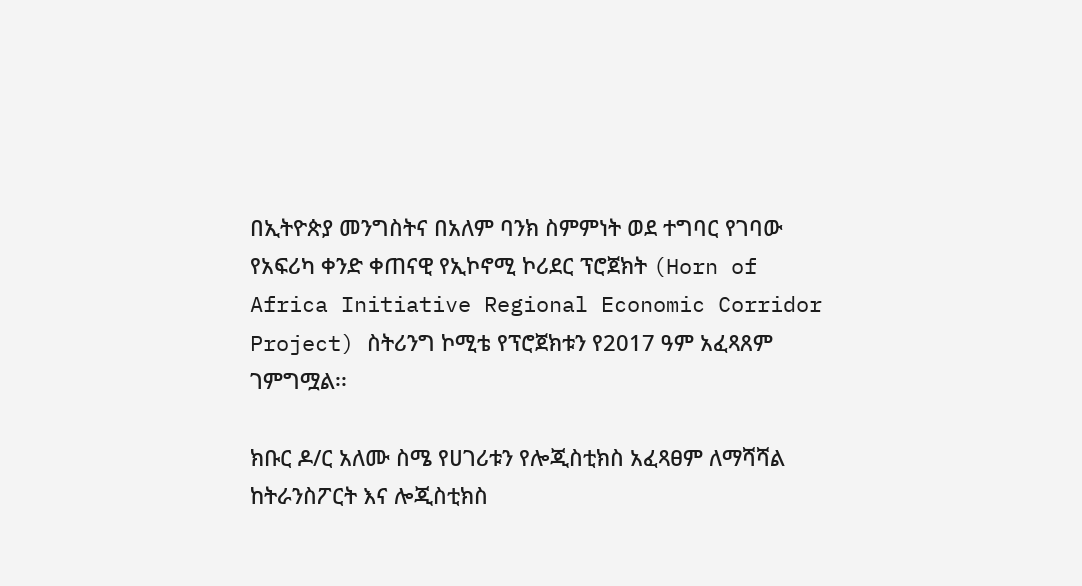በኢትዮጵያ መንግስትና በአለም ባንክ ስምምነት ወደ ተግባር የገባው የአፍሪካ ቀንድ ቀጠናዊ የኢኮኖሚ ኮሪደር ፕሮጀክት (Horn of Africa Initiative Regional Economic Corridor Project) ስትሪንግ ኮሚቴ የፕሮጀክቱን የ2017 ዓም አፈጻጸም ገምግሟል፡፡

ክቡር ዶ/ር አለሙ ስሜ የሀገሪቱን የሎጂስቲክስ አፈጻፀም ለማሻሻል ከትራንስፖርት እና ሎጂስቲክስ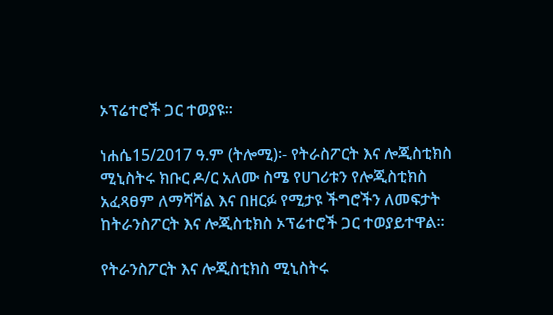ኦፕሬተሮች ጋር ተወያዩ፡፡

ነሐሴ15/2017 ዓ.ም (ትሎሚ)፡- የትራስፖርት እና ሎጂስቲክስ ሚኒስትሩ ክቡር ዶ/ር አለሙ ስሜ የሀገሪቱን የሎጂስቲክስ አፈጻፀም ለማሻሻል እና በዘርፉ የሚታዩ ችግሮችን ለመፍታት ከትራንስፖርት እና ሎጂስቲክስ ኦፕሬተሮች ጋር ተወያይተዋል፡፡

የትራንስፖርት እና ሎጂስቲክስ ሚኒስትሩ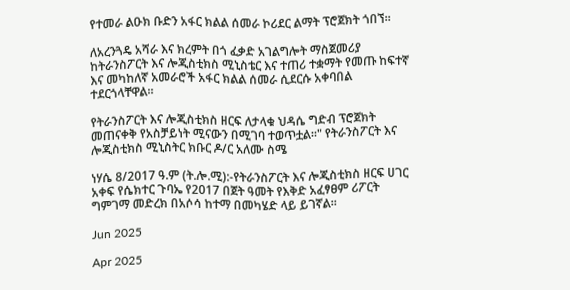የተመራ ልዑክ ቡድን አፋር ክልል ሰመራ ኮሪደር ልማት ፕሮጀክት ጎበኘ።

ለአረንጓዴ አሻራ እና ክረምት በጎ ፈቃድ አገልግሎት ማስጀመሪያ ከትራንስፖርት እና ሎጂስቲክስ ሚኒስቴር እና ተጠሪ ተቋማት የመጡ ከፍተኛ እና መካከለኛ አመራሮች አፋር ክልል ሰመራ ሲደርሱ አቀባበል ተደርጎላቸዋል።

የትራንስፖርት እና ሎጂስቲክስ ዘርፍ ለታላቁ ህዳሴ ግድብ ፕሮጀክት መጠናቀቅ የአስቻይነት ሚናውን በሚገባ ተወጥቷል።" የትራንስፖርት እና ሎጂስቲክስ ሚኒስትር ክቡር ዶ/ር አለሙ ስሜ

ነሃሴ 8/2017 ዓ.ም (ት.ሎ.ሚ):-የትራንስፖርት እና ሎጂስቲክስ ዘርፍ ሀገር አቀፍ የሴክተር ጉባኤ የ2017 በጀት ዓመት የእቅድ አፈፃፀም ሪፖርት ግምገማ መድረክ በአሶሳ ከተማ በመካሄድ ላይ ይገኛል።

Jun 2025

Apr 2025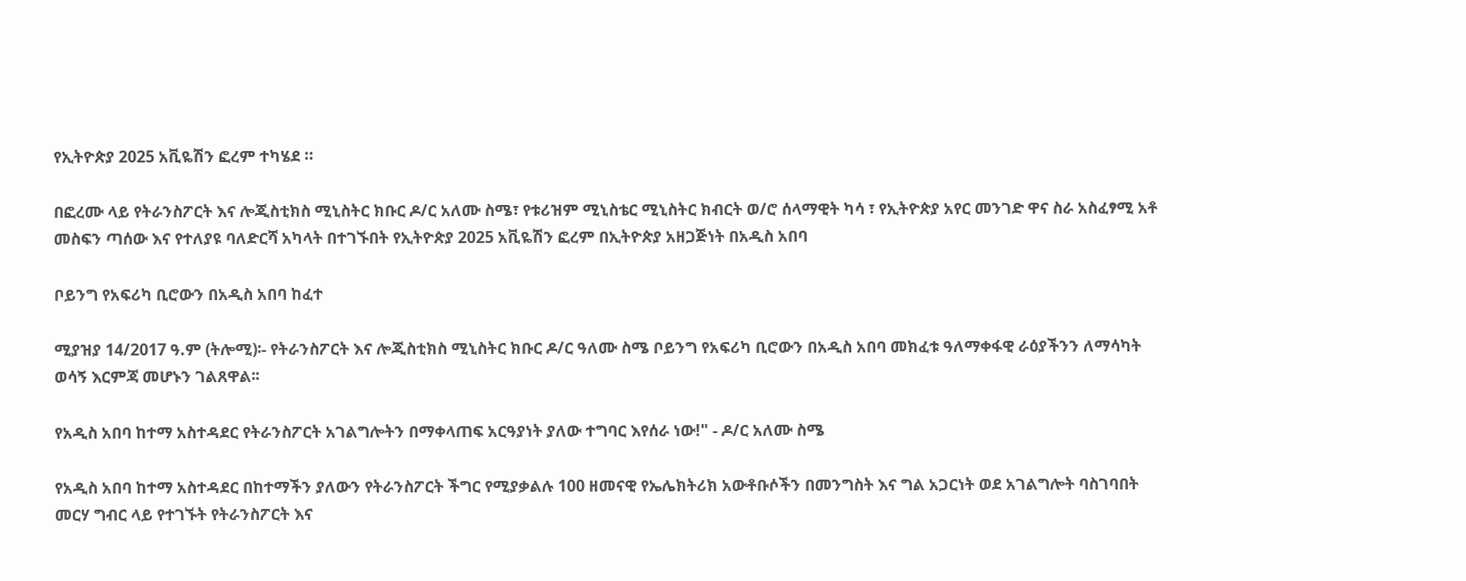የኢትዮጵያ 2025 አቪዬሽን ፎረም ተካሄደ ።

በፎረሙ ላይ የትራንስፖርት እና ሎጂስቲክስ ሚኒስትር ክቡር ዶ/ር አለሙ ስሜ፣ የቱሪዝም ሚኒስቴር ሚኒስትር ክብርት ወ/ሮ ሰላማዊት ካሳ ፣ የኢትዮጵያ አየር መንገድ ዋና ስራ አስፈፃሚ አቶ መስፍን ጣሰው እና የተለያዩ ባለድርሻ አካላት በተገኙበት የኢትዮጵያ 2025 አቪዬሽን ፎረም በኢትዮጵያ አዘጋጅነት በአዲስ አበባ

ቦይንግ የአፍሪካ ቢሮውን በአዲስ አበባ ከፈተ

ሚያዝያ 14/2017 ዓ.ም (ትሎሚ)፡- የትራንስፖርት እና ሎጂስቲክስ ሚኒስትር ክቡር ዶ/ር ዓለሙ ስሜ ቦይንግ የአፍሪካ ቢሮውን በአዲስ አበባ መክፈቱ ዓለማቀፋዊ ራዕያችንን ለማሳካት ወሳኝ እርምጃ መሆኑን ገልጸዋል፡፡

የአዲስ አበባ ከተማ አስተዳደር የትራንስፖርት አገልግሎትን በማቀላጠፍ አርዓያነት ያለው ተግባር እየሰራ ነው!" - ዶ/ር አለሙ ስሜ

የአዲስ አበባ ከተማ አስተዳደር በከተማችን ያለውን የትራንስፖርት ችግር የሚያቃልሉ 100 ዘመናዊ የኤሌክትሪክ አውቶቡሶችን በመንግስት እና ግል አጋርነት ወደ አገልግሎት ባስገባበት መርሃ ግብር ላይ የተገኙት የትራንስፖርት እና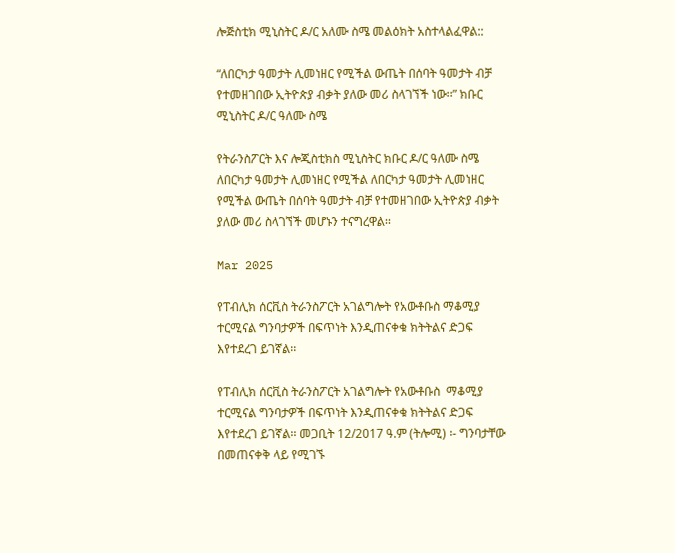ሎጅስቲክ ሚኒስትር ዶ/ር አለሙ ስሜ መልዕክት አስተላልፈዋል::

“ለበርካታ ዓመታት ሊመነዘር የሚችል ውጤት በሰባት ዓመታት ብቻ የተመዘገበው ኢትዮጵያ ብቃት ያለው መሪ ስላገኘች ነው፡፡” ክቡር ሚኒስትር ዶ/ር ዓለሙ ስሜ

የትራንስፖርት እና ሎጂስቲክስ ሚኒስትር ክቡር ዶ/ር ዓለሙ ስሜ ለበርካታ ዓመታት ሊመነዘር የሚችል ለበርካታ ዓመታት ሊመነዘር የሚችል ውጤት በሰባት ዓመታት ብቻ የተመዘገበው ኢትዮጵያ ብቃት ያለው መሪ ስላገኘች መሆኑን ተናግረዋል፡፡

Mar 2025

የፐብሊክ ሰርቪስ ትራንስፖርት አገልግሎት የአውቶቡስ ማቆሚያ ተርሚናል ግንባታዎች በፍጥነት እንዲጠናቀቁ ክትትልና ድጋፍ እየተደረገ ይገኛል፡፡

የፐብሊክ ሰርቪስ ትራንስፖርት አገልግሎት የአውቶቡስ  ማቆሚያ ተርሚናል ግንባታዎች በፍጥነት እንዲጠናቀቁ ክትትልና ድጋፍ እየተደረገ ይገኛል፡፡ መጋቢት 12/2017 ዓ.ም (ትሎሚ) ፡- ግንባታቸው በመጠናቀቅ ላይ የሚገኙ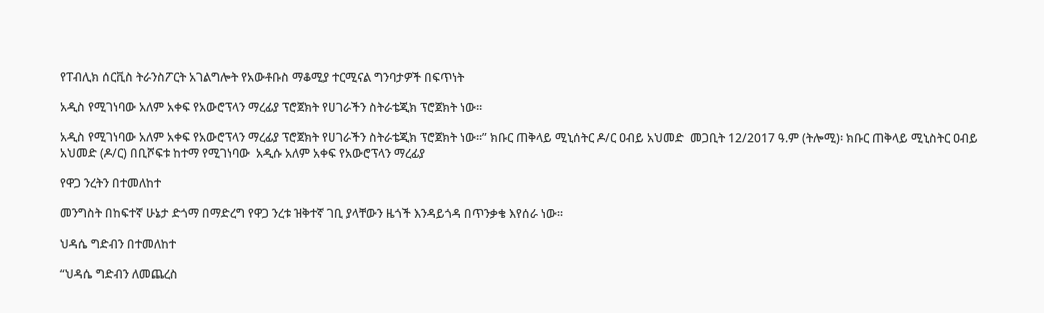የፐብሊክ ሰርቪስ ትራንስፖርት አገልግሎት የአውቶቡስ ማቆሚያ ተርሚናል ግንባታዎች በፍጥነት

አዲስ የሚገነባው አለም አቀፍ የአውሮፕላን ማረፊያ ፕሮጀክት የሀገራችን ስትራቴጂክ ፕሮጀክት ነው፡፡

አዲስ የሚገነባው አለም አቀፍ የአውሮፕላን ማረፊያ ፕሮጀክት የሀገራችን ስትራቴጂክ ፕሮጀክት ነው፡፡” ክቡር ጠቅላይ ሚኒሰትር ዶ/ር ዐብይ አህመድ  መጋቢት 12/2017 ዓ.ም (ትሎሚ)፡ ክቡር ጠቅላይ ሚኒስትር ዐብይ አህመድ (ዶ/ር) በቢሾፍቱ ከተማ የሚገነባው  አዲሱ አለም አቀፍ የአውሮፕላን ማረፊያ

የዋጋ ንረትን በተመለከተ

መንግስት በከፍተኛ ሁኔታ ድጎማ በማድረግ የዋጋ ንረቱ ዝቅተኛ ገቢ ያላቸውን ዜጎች እንዳይጎዳ በጥንቃቄ እየሰራ ነው።

ህዳሴ ግድብን በተመለከተ

“ህዳሴ ግድብን ለመጨረስ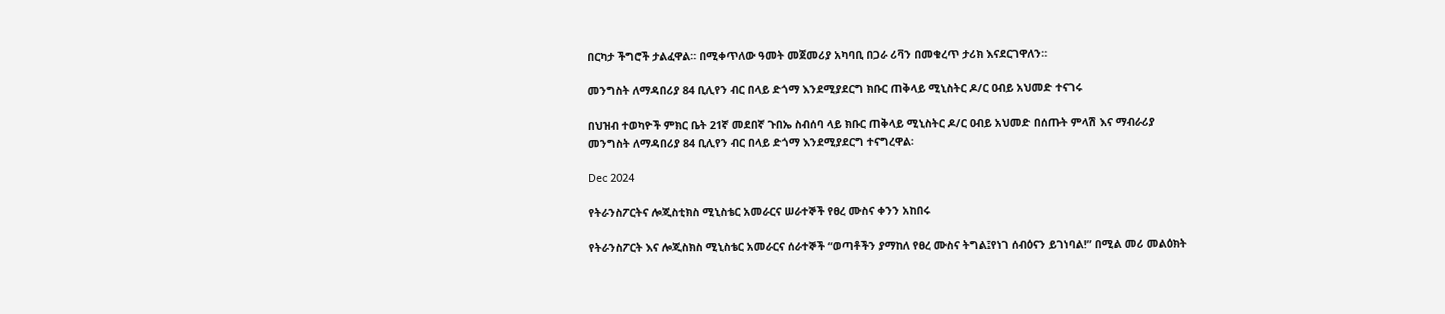በርካታ ችግሮች ታልፈዋል። በሚቀጥለው ዓመት መጀመሪያ አካባቢ በጋራ ሪቫን በመቁረጥ ታሪክ እናደርገዋለን።

መንግስት ለማዳበሪያ 84 ቢሊየን ብር በላይ ድጎማ እንደሚያደርግ ክቡር ጠቅላይ ሚኒስትር ዶ/ር ዐብይ አህመድ ተናገሩ

በህዝብ ተወካዮች ምክር ቤት 21ኛ መደበኛ ጉበኤ ስብሰባ ላይ ክቡር ጠቅላይ ሚኒስትር ዶ/ር ዐብይ አህመድ በሰጡት ምላሽ እና ማብራሪያ መንግስት ለማዳበሪያ 84 ቢሊየን ብር በላይ ድጎማ እንደሚያደርግ ተናግረዋል፡

Dec 2024

የትራንስፖርትና ሎጂስቲክስ ሚኒስቴር አመራርና ሠራተኞች የፀረ ሙስና ቀንን አከበሩ

የትራንስፖርት እና ሎጂስክስ ሚኒስቴር አመራርና ሰራተኞች “ወጣቶችን ያማከለ የፀረ ሙስና ትግል፤የነገ ሰብዕናን ይገነባል!” በሚል መሪ መልዕክት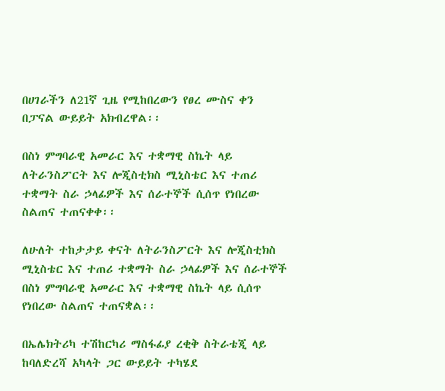በሀገራችን ለ21ኛ ጊዜ የሚከበረውን የፀረ ሙስና ቀን በፓናል ውይይት አክብረዋል፡፡

በስነ ምግባራዊ አመራር እና ተቋማዊ ስኬት ላይ ለትራንስፖርት እና ሎጂስቲክስ ሚኒስቴር እና ተጠሪ ተቋማት ስራ ኃላፊዎች እና ሰራተኞች ሲሰጥ የነበረው ስልጠና ተጠናቀቀ፡፡

ለሁለት ተከታታይ ቀናት ለትራንስፖርት እና ሎጂስቲክስ ሚኒስቴር እና ተጠሪ ተቋማት ስራ ኃላፊዎች እና ሰራተኞች በስነ ምግባራዊ አመራር እና ተቋማዊ ስኬት ላይ ሲሰጥ የነበረው ስልጠና ተጠናቋል፡፡

በኤሌክትሪካ ተሽከርካሪ ማስፋፊያ ረቂቅ ስትራቴጂ ላይ ከባለድረሻ አካላት ጋር ውይይት ተካሄደ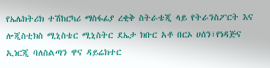የኤሌክትሪክ ተሽከርካሪ ማስፋፊያ ረቂቅ ስትራቴጂ ላይ የትራንስፖርት እና ሎጂስቲክስ ሚኒስቴር ሚኒስትር ደኤታ ክቡር አቶ በርኦ ሀሰን፣የነዳጅና ኢነርጂ ባለስልጣን ዋና ዳይሬክተር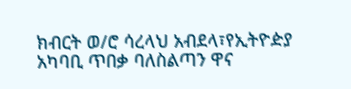ክብርት ወ/ሮ ሳረላህ አብደላ፣የኢትዮዽያ አካባቢ ጥበቃ ባለስልጣን ዋና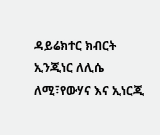ዳይሬክተር ክብርት ኢንጂነር ለሊሴ ለሚ፣የውሃና እና ኢነርጂ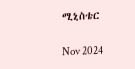ሚኒስቴር

Nov 2024